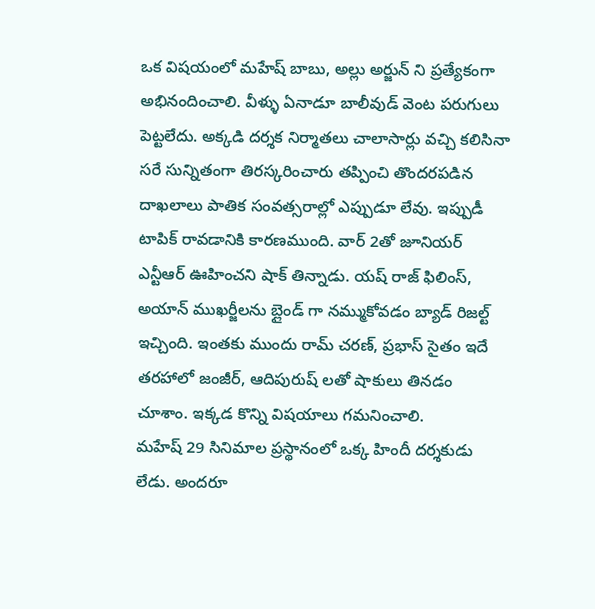ఒక విషయంలో మహేష్ బాబు, అల్లు అర్జున్ ని ప్రత్యేకంగా అభినందించాలి. వీళ్ళు ఏనాడూ బాలీవుడ్ వెంట పరుగులు పెట్టలేదు. అక్కడి దర్శక నిర్మాతలు చాలాసార్లు వచ్చి కలిసినా సరే సున్నితంగా తిరస్కరించారు తప్పించి తొందరపడిన దాఖలాలు పాతిక సంవత్సరాల్లో ఎప్పుడూ లేవు. ఇప్పుడీ టాపిక్ రావడానికి కారణముంది. వార్ 2తో జూనియర్ ఎన్టీఆర్ ఊహించని షాక్ తిన్నాడు. యష్ రాజ్ ఫిలింస్, అయాన్ ముఖర్జీలను బ్లైండ్ గా నమ్ముకోవడం బ్యాడ్ రిజల్ట్ ఇచ్చింది. ఇంతకు ముందు రామ్ చరణ్, ప్రభాస్ సైతం ఇదే తరహాలో జంజీర్, ఆదిపురుష్ లతో షాకులు తినడం చూశాం. ఇక్కడ కొన్ని విషయాలు గమనించాలి.
మహేష్ 29 సినిమాల ప్రస్థానంలో ఒక్క హిందీ దర్శకుడు లేడు. అందరూ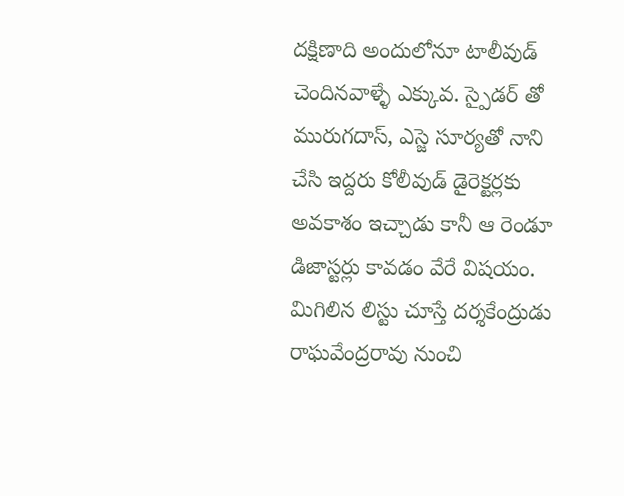దక్షిణాది అందులోనూ టాలీవుడ్ చెందినవాళ్ళే ఎక్కువ. స్పైడర్ తో మురుగదాస్, ఎస్జె సూర్యతో నాని చేసి ఇద్దరు కోలీవుడ్ డైరెక్టర్లకు అవకాశం ఇచ్చాడు కానీ ఆ రెండూ డిజాస్టర్లు కావడం వేరే విషయం. మిగిలిన లిస్టు చూస్తే దర్శకేంద్రుడు రాఘవేంద్రరావు నుంచి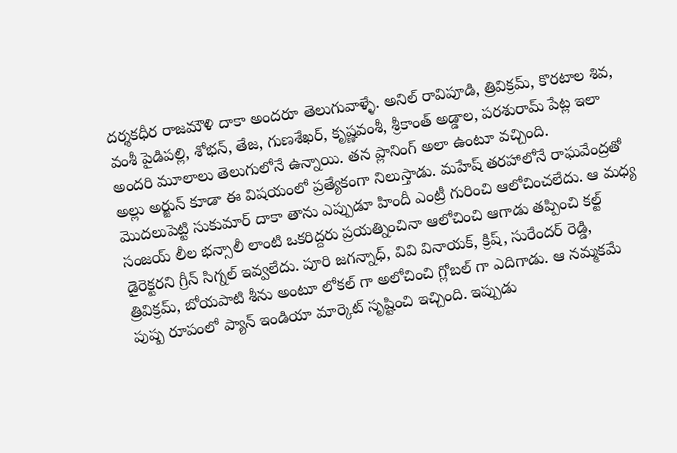దర్శకధీర రాజమౌళి దాకా అందరూ తెలుగువాళ్ళే. అనిల్ రావిపూడి, త్రివిక్రమ్, కొరటాల శివ, వంశీ పైడిపల్లి, శోభన్, తేజ, గుణశేఖర్, కృష్ణవంశీ, శ్రీకాంత్ అడ్డాల, పరశురామ్ పేట్ల ఇలా అందరి మూలాలు తెలుగులోనే ఉన్నాయి. తన ప్లానింగ్ అలా ఉంటూ వచ్చింది.
అల్లు అర్జున్ కూడా ఈ విషయంలో ప్రత్యేకంగా నిలుస్తాడు. మహేష్ తరహాలోనే రాఘవేంద్రతో మొదలుపెట్టి సుకుమార్ దాకా తాను ఎప్పుడూ హిందీ ఎంట్రీ గురించి ఆలోచించలేదు. ఆ మధ్య సంజయ్ లీల భన్సాలీ లాంటి ఒకరిద్దరు ప్రయత్నించినా ఆలోచించి ఆగాడు తప్పించి కల్ట్ డైరెక్టరని గ్రీన్ సిగ్నల్ ఇవ్వలేదు. పూరి జగన్నాధ్, వివి వినాయక్, క్రిష్, సురేందర్ రెడ్డి, త్రివిక్రమ్, బోయపాటి శీను అంటూ లోకల్ గా అలోచించి గ్లోబల్ గా ఎదిగాడు. ఆ నమ్మకమే పుష్ప రూపంలో ప్యాన్ ఇండియా మార్కెట్ సృష్టించి ఇచ్చింది. ఇప్పుడు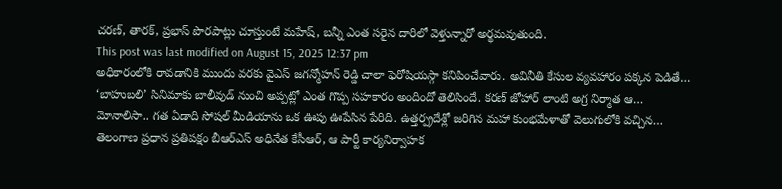చరణ్, తారక్, ప్రభాస్ పొరపాట్లు చూస్తుంటే మహేష్, బన్నీ ఎంత సరైన దారిలో వెళ్తున్నారో అర్థమవుతుంది.
This post was last modified on August 15, 2025 12:37 pm
అధికారంలోకి రావడానికి ముందు వరకు వైఎస్ జగన్మోహన్ రెడ్డి చాలా ఫెరోషియస్గా కనిపించేవారు. అవినీతి కేసుల వ్యవహారం పక్కన పెడితే…
‘బాహుబలి’ సినిమాకు బాలీవుడ్ నుంచి అప్పట్లో ఎంత గొప్ప సహకారం అందిందో తెలిసిందే. కరణ్ జోహార్ లాంటి అగ్ర నిర్మాత ఆ…
మోనాలిసా.. గత ఏడాది సోషల్ మీడియాను ఒక ఊపు ఊపేసిన పేరిది. ఉత్తర్ప్రదేశ్లో జరిగిన మహా కుంభమేళాతో వెలుగులోకి వచ్చిన…
తెలంగాణ ప్రధాన ప్రతిపక్షం బీఆర్ఎస్ అధినేత కేసీఆర్, ఆ పార్టీ కార్యనిర్వాహక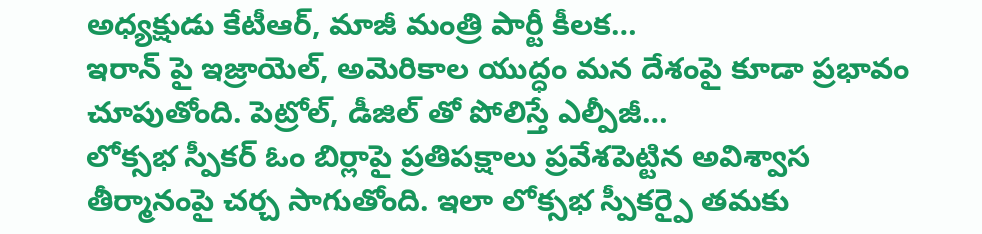అధ్యక్షుడు కేటీఆర్, మాజీ మంత్రి పార్టీ కీలక…
ఇరాన్ పై ఇజ్రాయెల్, అమెరికాల యుద్ధం మన దేశంపై కూడా ప్రభావం చూపుతోంది. పెట్రోల్, డీజిల్ తో పోలిస్తే ఎల్పీజీ…
లోక్సభ స్పీకర్ ఓం బిర్లాపై ప్రతిపక్షాలు ప్రవేశపెట్టిన అవిశ్వాస తీర్మానంపై చర్చ సాగుతోంది. ఇలా లోక్సభ స్పీకర్పై తమకు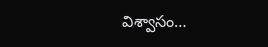విశ్వాసం…